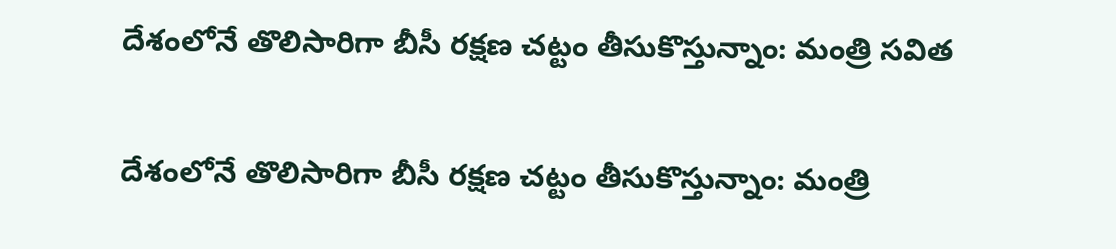దేశంలోనే తొలిసారిగా బీసీ రక్షణ చట్టం తీసుకొస్తున్నాం: మంత్రి సవిత

దేశంలోనే తొలిసారిగా బీసీ రక్షణ చట్టం తీసుకొస్తున్నాం: మంత్రి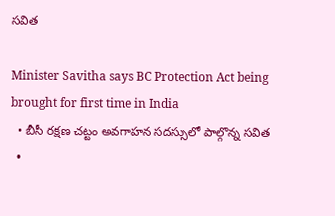సవిత

Minister Savitha says BC Protection Act being brought for first time in India
  • బీసీ రక్షణ చట్టం అవగాహన సదస్సులో పాల్గొన్న సవిత
  •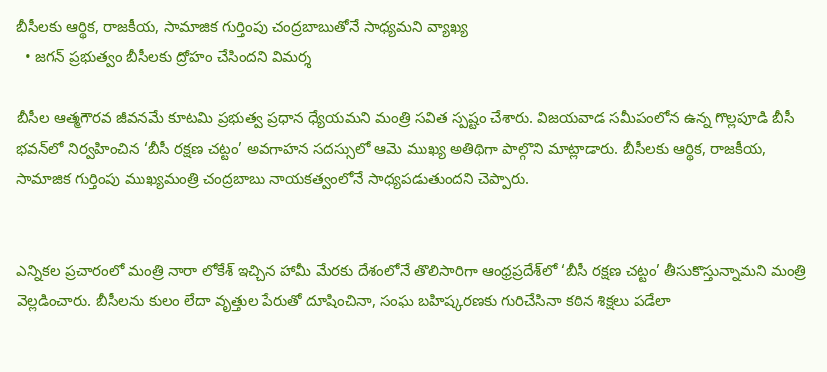బీసీలకు ఆర్థిక, రాజకీయ, సామాజిక గుర్తింపు చంద్రబాబుతోనే సాధ్యమని వ్యాఖ్య
  • జగన్ ప్రభుత్వం బీసీలకు ద్రోహం చేసిందని విమర్శ

బీసీల ఆత్మగౌరవ జీవనమే కూటమి ప్రభుత్వ ప్రధాన ధ్యేయమని మంత్రి సవిత స్పష్టం చేశారు. విజయవాడ సమీపంలోన ఉన్న గొల్లపూడి బీసీ భవన్‌లో నిర్వహించిన ‘బీసీ రక్షణ చట్టం’ అవగాహన సదస్సులో ఆమె ముఖ్య అతిథిగా పాల్గొని మాట్లాడారు. బీసీలకు ఆర్థిక, రాజకీయ, సామాజిక గుర్తింపు ముఖ్యమంత్రి చంద్రబాబు నాయకత్వంలోనే సాధ్యపడుతుందని చెప్పారు.


ఎన్నికల ప్రచారంలో మంత్రి నారా లోకేశ్ ఇచ్చిన హామీ మేరకు దేశంలోనే తొలిసారిగా ఆంధ్రప్రదేశ్‌లో ‘బీసీ రక్షణ చట్టం’ తీసుకొస్తున్నామని మంత్రి వెల్లడించారు. బీసీలను కులం లేదా వృత్తుల పేరుతో దూషించినా, సంఘ బహిష్కరణకు గురిచేసినా కఠిన శిక్షలు పడేలా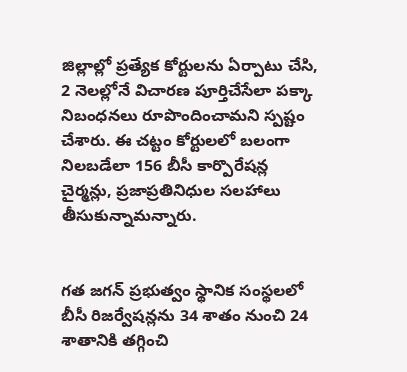జిల్లాల్లో ప్రత్యేక కోర్టులను ఏర్పాటు చేసి, 2 నెలల్లోనే విచారణ పూర్తిచేసేలా పక్కా నిబంధనలు రూపొందించామని స్పష్టం చేశారు. ఈ చట్టం కోర్టులలో బలంగా నిలబడేలా 156 బీసీ కార్పొరేషన్ల చైర్మన్లు, ప్రజాప్రతినిధుల సలహాలు తీసుకున్నామన్నారు.


గత జగన్ ప్రభుత్వం స్థానిక సంస్థలలో బీసీ రిజర్వేషన్లను 34 శాతం నుంచి 24 శాతానికి తగ్గించి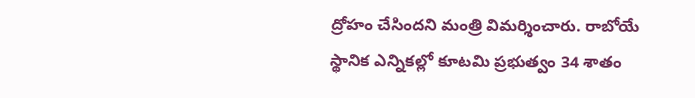ద్రోహం చేసిందని మంత్రి విమర్శించారు. రాబోయే స్థానిక ఎన్నికల్లో కూటమి ప్రభుత్వం 34 శాతం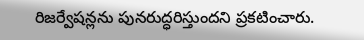రిజర్వేషన్లను పునరుద్ధరిస్తుందని ప్రకటించారు.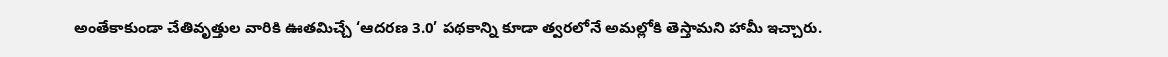అంతేకాకుండా చేతివృత్తుల వారికి ఊతమిచ్చే ‘ఆదరణ 3.0’ పథకాన్ని కూడా త్వరలోనే అమల్లోకి తెస్తామని హామీ ఇచ్చారు.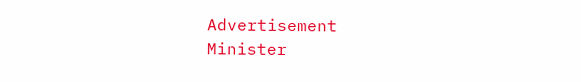Advertisement
Minister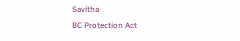Savitha
BC Protection Act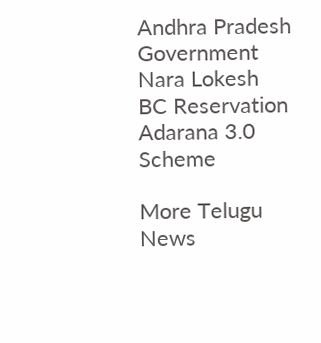Andhra Pradesh Government
Nara Lokesh
BC Reservation
Adarana 3.0 Scheme

More Telugu News